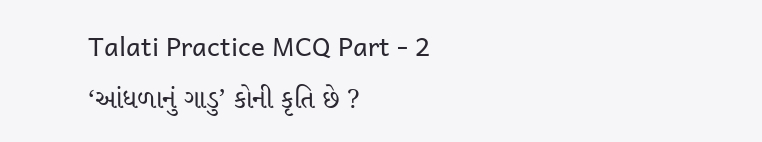Talati Practice MCQ Part - 2
‘આંધળાનું ગાડુ’ કોની કૃતિ છે ?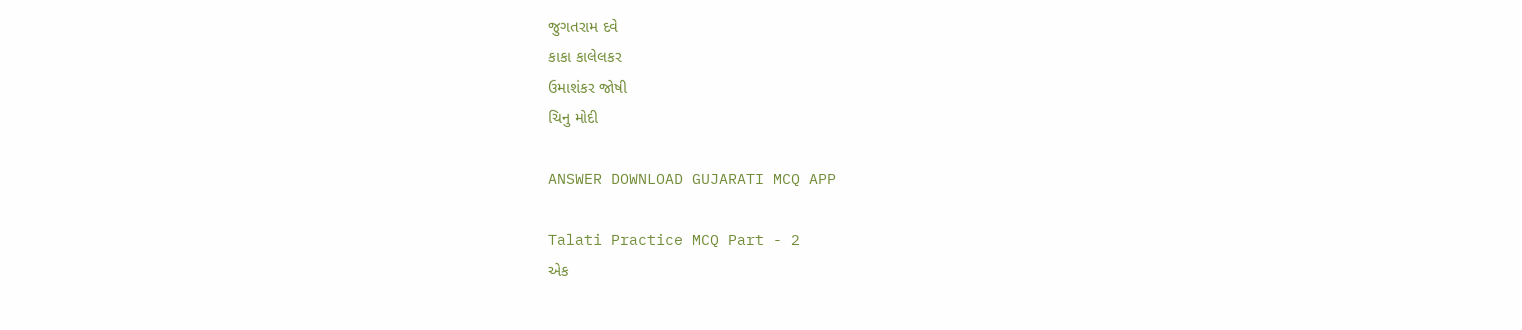જુગતરામ દવે
કાકા કાલેલકર
ઉમાશંકર જોષી
ચિનુ મોદી

ANSWER DOWNLOAD GUJARATI MCQ APP

Talati Practice MCQ Part - 2
એક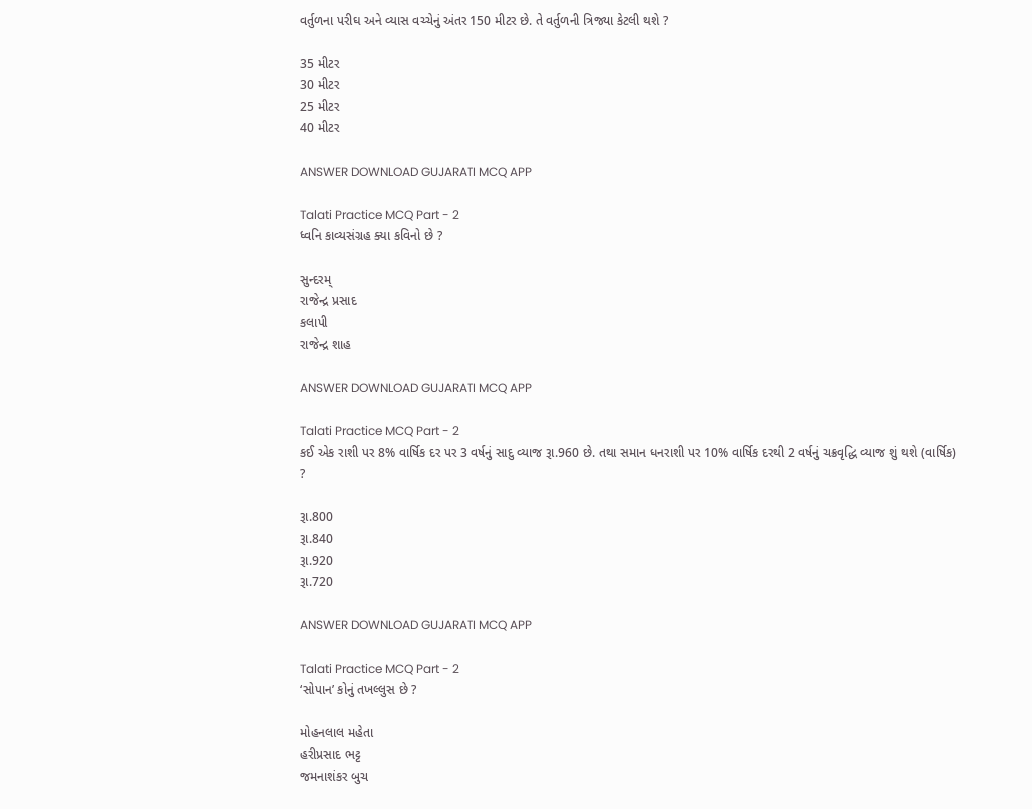વર્તુળના પરીઘ અને વ્યાસ વચ્ચેનું અંતર 150 મીટર છે. તે વર્તુળની ત્રિજ્યા કેટલી થશે ?

35 મીટર
30 મીટર
25 મીટર
40 મીટર

ANSWER DOWNLOAD GUJARATI MCQ APP

Talati Practice MCQ Part - 2
ધ્વનિ કાવ્યસંગ્રહ ક્યા કવિનો છે ?

સુન્દરમ્
રાજેન્દ્ર પ્રસાદ
કલાપી
રાજેન્દ્ર શાહ

ANSWER DOWNLOAD GUJARATI MCQ APP

Talati Practice MCQ Part - 2
કઈ એક રાશી પર 8% વાર્ષિક દર પર 3 વર્ષનું સાદુ વ્યાજ રૂા.960 છે. તથા સમાન ધનરાશી પર 10% વાર્ષિક દરથી 2 વર્ષનું ચક્રવૃદ્ધિ વ્યાજ શું થશે (વાર્ષિક) ?

રૂા.800
રૂા.840
રૂા.920
રૂા.720

ANSWER DOWNLOAD GUJARATI MCQ APP

Talati Practice MCQ Part - 2
‘સોપાન’ કોનું તખલ્લુસ છે ?

મોહનલાલ મહેતા
હરીપ્રસાદ ભટ્ટ
જમનાશંકર બુચ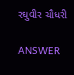રઘુવીર ચૌધરી

ANSWER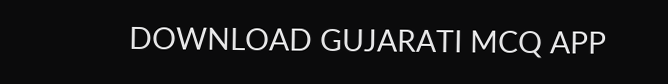DOWNLOAD GUJARATI MCQ APP